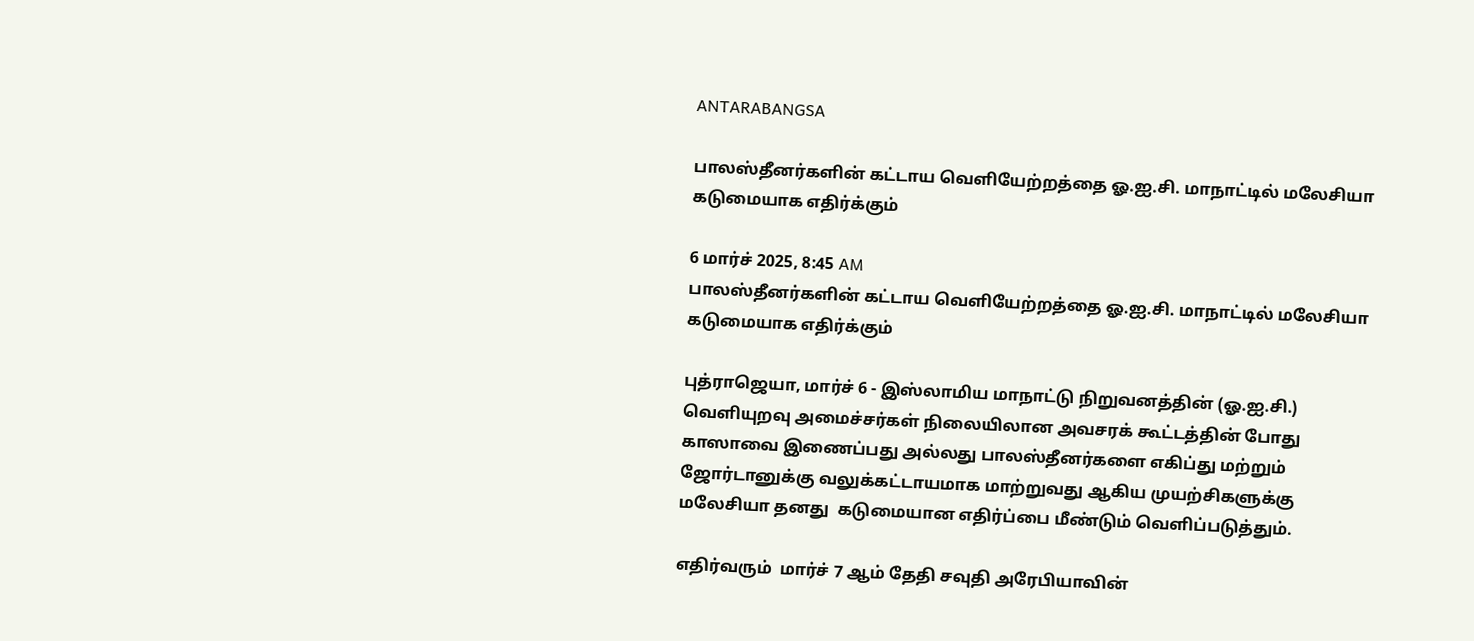ANTARABANGSA

பாலஸ்தீனர்களின் கட்டாய வெளியேற்றத்தை ஓ.ஐ.சி. மாநாட்டில் மலேசியா கடுமையாக எதிர்க்கும்

6 மார்ச் 2025, 8:45 AM
பாலஸ்தீனர்களின் கட்டாய வெளியேற்றத்தை ஓ.ஐ.சி. மாநாட்டில் மலேசியா கடுமையாக எதிர்க்கும்

புத்ராஜெயா, மார்ச் 6 - இஸ்லாமிய மாநாட்டு நிறுவனத்தின் (ஓ.ஐ.சி.) வெளியுறவு அமைச்சர்கள் நிலையிலான அவசரக் கூட்டத்தின் போது காஸாவை இணைப்பது அல்லது பாலஸ்தீனர்களை எகிப்து மற்றும் ஜோர்டானுக்கு வலுக்கட்டாயமாக மாற்றுவது ஆகிய முயற்சிகளுக்கு மலேசியா தனது  கடுமையான எதிர்ப்பை மீண்டும் வெளிப்படுத்தும்.

எதிர்வரும்  மார்ச் 7 ஆம் தேதி சவுதி அரேபியாவின்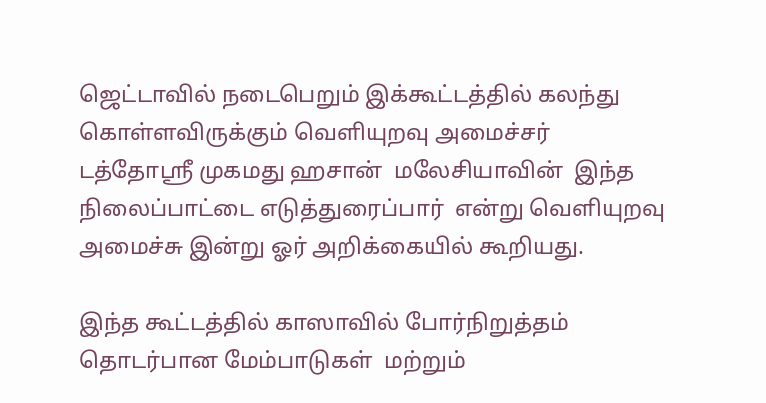ஜெட்டாவில் நடைபெறும் இக்கூட்டத்தில் கலந்து கொள்ளவிருக்கும் வெளியுறவு அமைச்சர் டத்தோஸ்ரீ முகமது ஹசான்  மலேசியாவின்  இந்த நிலைப்பாட்டை எடுத்துரைப்பார்  என்று வெளியுறவு அமைச்சு இன்று ஓர் அறிக்கையில் கூறியது.

இந்த கூட்டத்தில் காஸாவில் போர்நிறுத்தம் தொடர்பான மேம்பாடுகள்  மற்றும்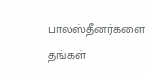பாலஸ்தீனர்களை தங்கள்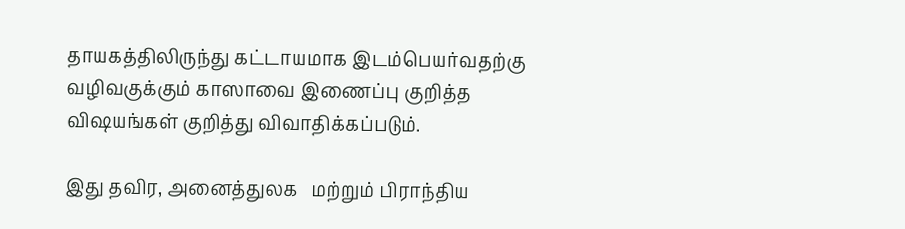தாயகத்திலிருந்து கட்டாயமாக இடம்பெயர்வதற்கு வழிவகுக்கும் காஸாவை இணைப்பு குறித்த விஷயங்கள் குறித்து விவாதிக்கப்படும்.

இது தவிர, அனைத்துலக   மற்றும் பிராந்திய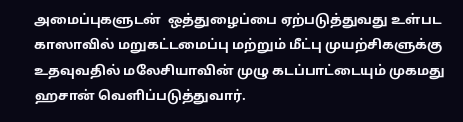அமைப்புகளுடன்  ஒத்துழைப்பை ஏற்படுத்துவது உள்பட காஸாவில் மறுகட்டமைப்பு மற்றும் மீட்பு முயற்சிகளுக்கு உதவுவதில் மலேசியாவின் முழு கடப்பாட்டையும் முகமது ஹசான் வெளிப்படுத்துவார்.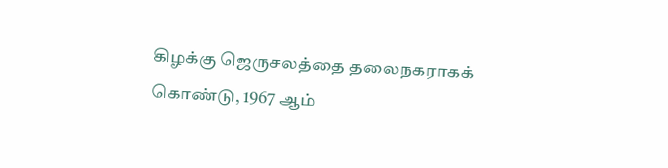கிழக்கு ஜெருசலத்தை தலைநகராகக் கொண்டு, 1967 ஆம்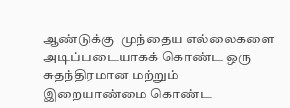ஆண்டுக்கு  முந்தைய எல்லைகளை அடிப்படையாகக் கொண்ட ஒரு சுதந்திரமான மற்றும் இறையாண்மை கொண்ட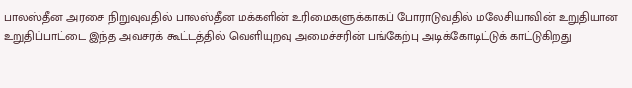பாலஸ்தீன அரசை நிறுவுவதில் பாலஸ்தீன மக்களின் உரிமைகளுக்காகப் போராடுவதில் மலேசியாவின் உறுதியான உறுதிப்பாட்டை இந்த அவசரக் கூட்டத்தில் வெளியுறவு அமைச்சரின் பங்கேற்பு அடிக்கோடிட்டுக் காட்டுகிறது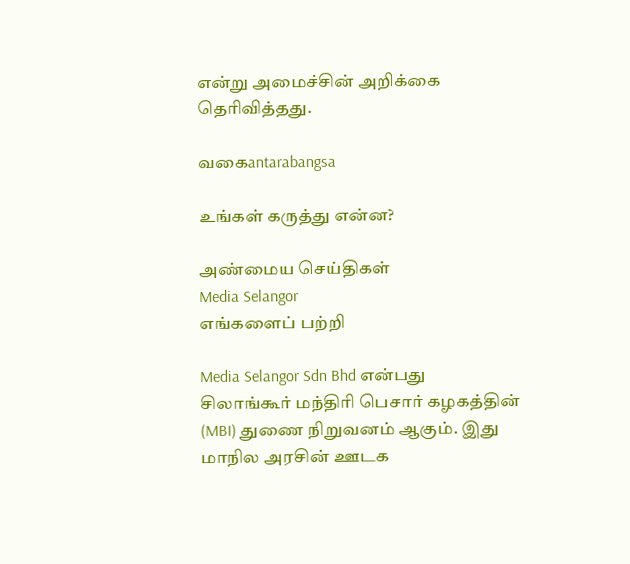என்று அமைச்சின் அறிக்கை தெரிவித்தது.

வகைantarabangsa

உங்கள் கருத்து என்ன?

அண்மைய செய்திகள்
Media Selangor
எங்களைப் பற்றி

Media Selangor Sdn Bhd என்பது சிலாங்கூர் மந்திரி பெசார் கழகத்தின் (MBI) துணை நிறுவனம் ஆகும். இது மாநில அரசின் ஊடக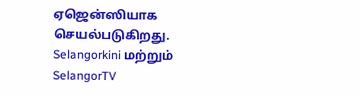ஏஜென்ஸியாக செயல்படுகிறது. Selangorkini மற்றும் SelangorTV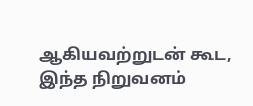ஆகியவற்றுடன் கூட, இந்த நிறுவனம்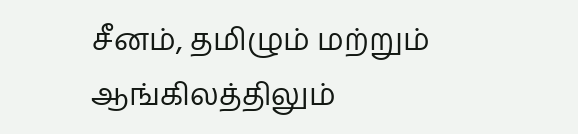சீனம், தமிழும் மற்றும் ஆங்கிலத்திலும்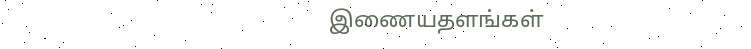இணையதளங்கள்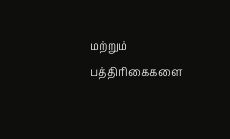மற்றும் பத்திரிகைகளை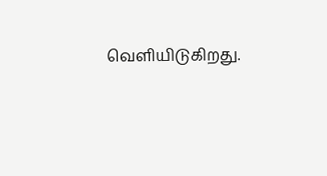வெளியிடுகிறது.